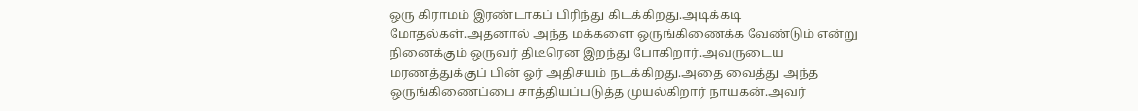ஒரு கிராமம் இரண்டாகப் பிரிந்து கிடக்கிறது.அடிக்கடி மோதல்கள்.அதனால் அந்த மக்களை ஒருங்கிணைக்க வேண்டும் என்று நினைக்கும் ஒருவர் திடீரென இறந்து போகிறார்.அவருடைய மரணத்துக்குப் பின் ஓர் அதிசயம் நடக்கிறது.அதை வைத்து அந்த ஒருங்கிணைப்பை சாத்தியப்படுத்த முயல்கிறார் நாயகன்.அவர்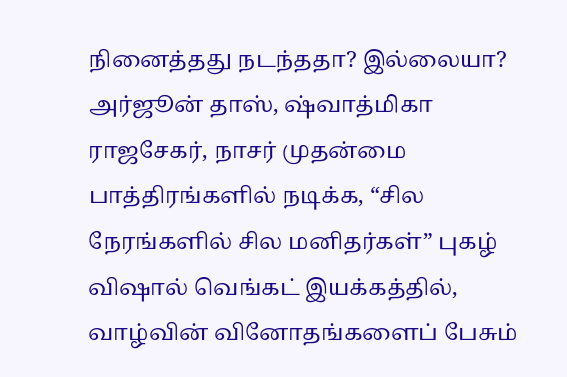நினைத்தது நடந்ததா? இல்லையா?
அர்ஜூன் தாஸ், ஷ்வாத்மிகா ராஜசேகர், நாசர் முதன்மை பாத்திரங்களில் நடிக்க, “சில நேரங்களில் சில மனிதர்கள்” புகழ் விஷால் வெங்கட் இயக்கத்தில், வாழ்வின் வினோதங்களைப் பேசும்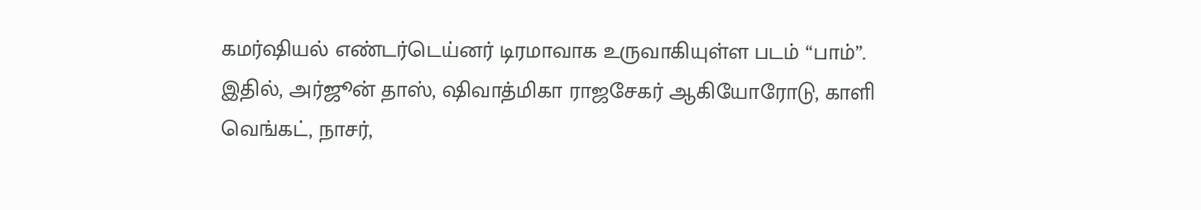கமர்ஷியல் எண்டர்டெய்னர் டிரமாவாக உருவாகியுள்ள படம் “பாம்”. இதில், அர்ஜூன் தாஸ், ஷிவாத்மிகா ராஜசேகர் ஆகியோரோடு, காளி வெங்கட், நாசர்,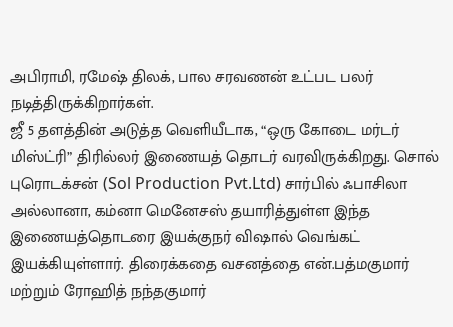அபிராமி, ரமேஷ் திலக், பால சரவணன் உட்பட பலர் நடித்திருக்கிறார்கள்.
ஜீ 5 தளத்தின் அடுத்த வெளியீடாக, “ஒரு கோடை மர்டர் மிஸ்ட்ரி” திரில்லர் இணையத் தொடர் வரவிருக்கிறது. சொல் புரொடக்சன் (Sol Production Pvt.Ltd) சார்பில் ஃபாசிலா அல்லானா, கம்னா மெனேசஸ் தயாரித்துள்ள இந்த இணையத்தொடரை இயக்குநர் விஷால் வெங்கட் இயக்கியுள்ளார். திரைக்கதை வசனத்தை என்.பத்மகுமார் மற்றும் ரோஹித் நந்தகுமார்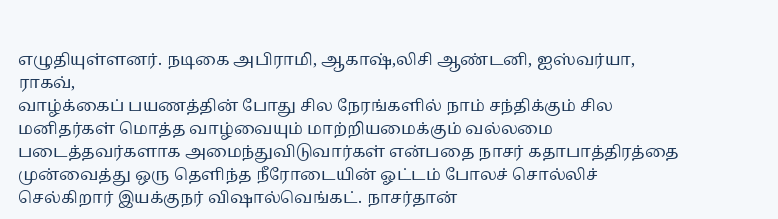எழுதியுள்ளனர். நடிகை அபிராமி, ஆகாஷ்,லிசி ஆண்டனி, ஐஸ்வர்யா, ராகவ்,
வாழ்க்கைப் பயணத்தின் போது சில நேரங்களில் நாம் சந்திக்கும் சில மனிதர்கள் மொத்த வாழ்வையும் மாற்றியமைக்கும் வல்லமை படைத்தவர்களாக அமைந்துவிடுவார்கள் என்பதை நாசர் கதாபாத்திரத்தை முன்வைத்து ஒரு தெளிந்த நீரோடையின் ஓட்டம் போலச் சொல்லிச் செல்கிறார் இயக்குநர் விஷால்வெங்கட். நாசர்தான்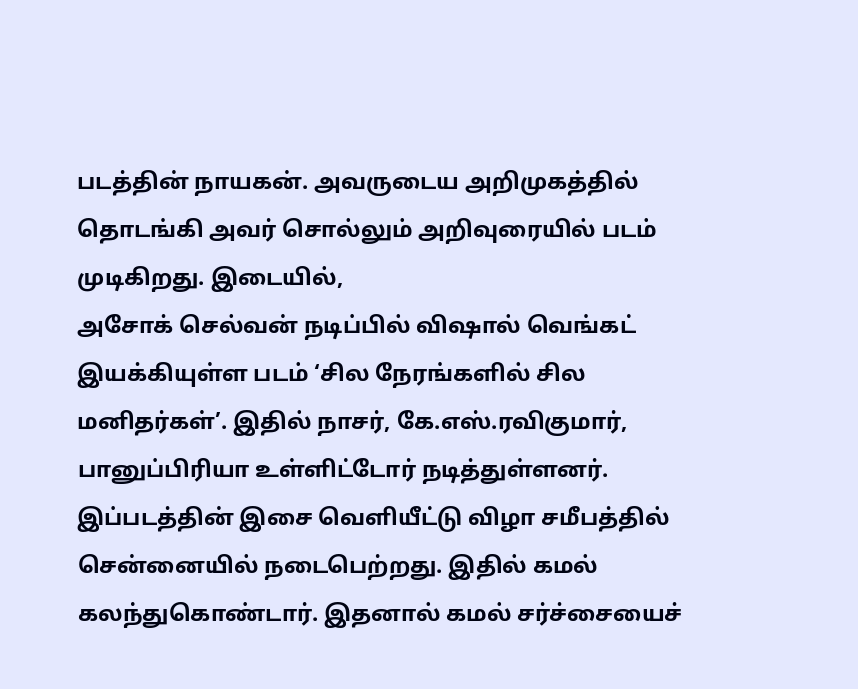படத்தின் நாயகன். அவருடைய அறிமுகத்தில் தொடங்கி அவர் சொல்லும் அறிவுரையில் படம் முடிகிறது. இடையில்,
அசோக் செல்வன் நடிப்பில் விஷால் வெங்கட் இயக்கியுள்ள படம் ‘சில நேரங்களில் சில மனிதர்கள்’. இதில் நாசர், கே.எஸ்.ரவிகுமார், பானுப்பிரியா உள்ளிட்டோர் நடித்துள்ளனர். இப்படத்தின் இசை வெளியீட்டு விழா சமீபத்தில் சென்னையில் நடைபெற்றது. இதில் கமல் கலந்துகொண்டார். இதனால் கமல் சர்ச்சையைச்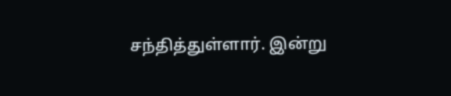சந்தித்துள்ளார். இன்று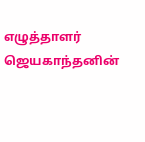எழுத்தாளர் ஜெயகாந்தனின்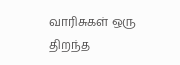வாரிசுகள் ஒரு திறந்த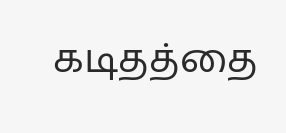கடிதத்தை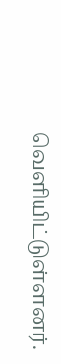வெளியிட்டுள்ளனர்.